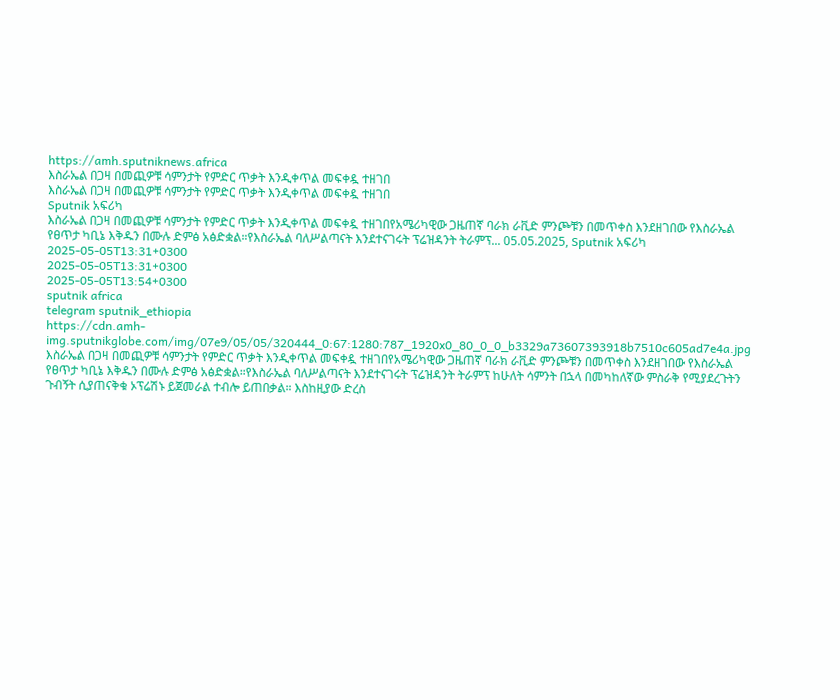https://amh.sputniknews.africa
እስራኤል በጋዛ በመጪዎቹ ሳምንታት የምድር ጥቃት እንዲቀጥል መፍቀዷ ተዘገበ
እስራኤል በጋዛ በመጪዎቹ ሳምንታት የምድር ጥቃት እንዲቀጥል መፍቀዷ ተዘገበ
Sputnik አፍሪካ
እስራኤል በጋዛ በመጪዎቹ ሳምንታት የምድር ጥቃት እንዲቀጥል መፍቀዷ ተዘገበየአሜሪካዊው ጋዜጠኛ ባራክ ራቪድ ምንጮቹን በመጥቀስ እንደዘገበው የእስራኤል የፀጥታ ካቢኔ እቅዱን በሙሉ ድምፅ አፅድቋል።የእስራኤል ባለሥልጣናት እንደተናገሩት ፕሬዝዳንት ትራምፕ... 05.05.2025, Sputnik አፍሪካ
2025-05-05T13:31+0300
2025-05-05T13:31+0300
2025-05-05T13:54+0300
sputnik africa
telegram sputnik_ethiopia
https://cdn.amh-img.sputnikglobe.com/img/07e9/05/05/320444_0:67:1280:787_1920x0_80_0_0_b3329a73607393918b7510c605ad7e4a.jpg
እስራኤል በጋዛ በመጪዎቹ ሳምንታት የምድር ጥቃት እንዲቀጥል መፍቀዷ ተዘገበየአሜሪካዊው ጋዜጠኛ ባራክ ራቪድ ምንጮቹን በመጥቀስ እንደዘገበው የእስራኤል የፀጥታ ካቢኔ እቅዱን በሙሉ ድምፅ አፅድቋል።የእስራኤል ባለሥልጣናት እንደተናገሩት ፕሬዝዳንት ትራምፕ ከሁለት ሳምንት በኋላ በመካከለኛው ምስራቅ የሚያደረጉትን ጉብኝት ሲያጠናቅቁ ኦፕሬሽኑ ይጀመራል ተብሎ ይጠበቃል። እስከዚያው ድረስ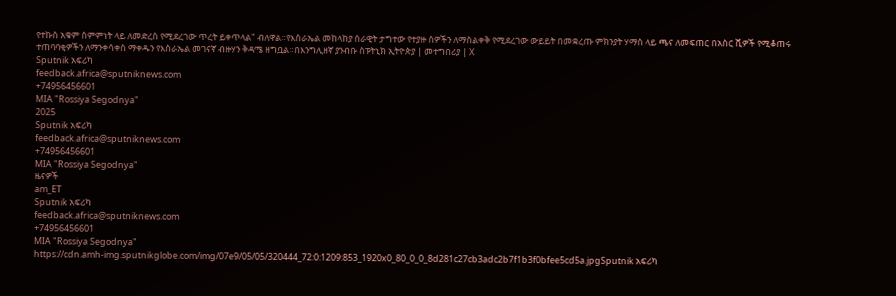የተኩስ አቁም ስምምነት ላይ ለመድረስ የሚደረገው ጥረት ይቀጥላል" ብለዋል።የእስራኤል መከላከያ ሰራዊት ታግተው የተያዙ ሰዎችን ለማስልቀቅ የሚደረገው ውይይት በመቋረጡ ምክንያት ሃማስ ላይ ጫና ለመፍጠር በአስር ሺዎች የሚቆጠሩ ተጠባባቂዎችን ለማንቀሳቀስ ማቀዱን የእስራኤል መገናኛ ብዙሃን ቅዳሜ ዘግቧል።በእንግሊዘኛ ያንብቡ ስፑትኒክ ኢትዮጵያ | መተግበሪያ | X
Sputnik አፍሪካ
feedback.africa@sputniknews.com
+74956456601
MIA "Rossiya Segodnya"
2025
Sputnik አፍሪካ
feedback.africa@sputniknews.com
+74956456601
MIA "Rossiya Segodnya"
ዜናዎች
am_ET
Sputnik አፍሪካ
feedback.africa@sputniknews.com
+74956456601
MIA "Rossiya Segodnya"
https://cdn.amh-img.sputnikglobe.com/img/07e9/05/05/320444_72:0:1209:853_1920x0_80_0_0_8d281c27cb3adc2b7f1b3f0bfee5cd5a.jpgSputnik አፍሪካ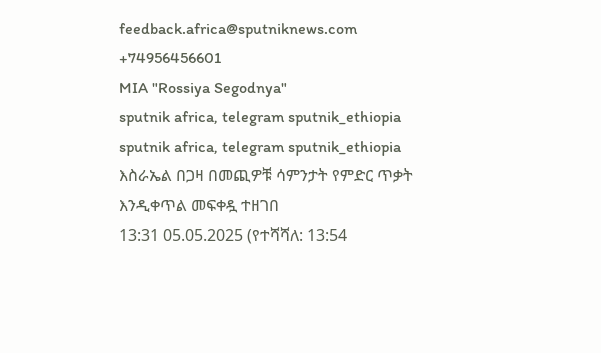feedback.africa@sputniknews.com
+74956456601
MIA "Rossiya Segodnya"
sputnik africa, telegram sputnik_ethiopia
sputnik africa, telegram sputnik_ethiopia
እስራኤል በጋዛ በመጪዎቹ ሳምንታት የምድር ጥቃት እንዲቀጥል መፍቀዷ ተዘገበ
13:31 05.05.2025 (የተሻሻለ: 13:54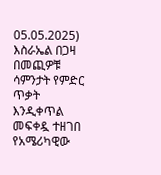05.05.2025) እስራኤል በጋዛ በመጪዎቹ ሳምንታት የምድር ጥቃት እንዲቀጥል መፍቀዷ ተዘገበ
የአሜሪካዊው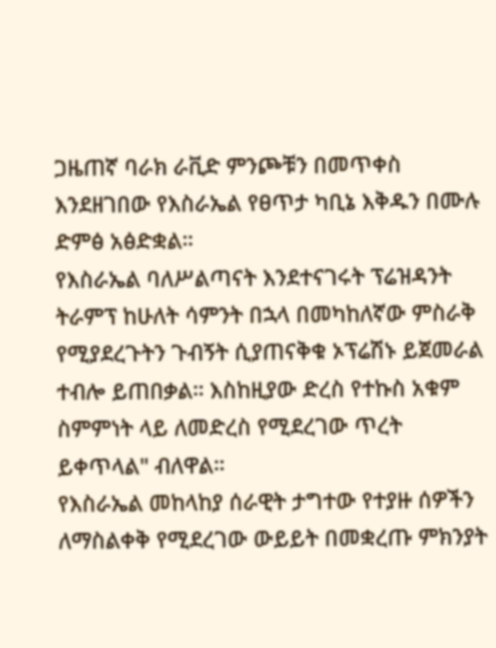ጋዜጠኛ ባራክ ራቪድ ምንጮቹን በመጥቀስ እንደዘገበው የእስራኤል የፀጥታ ካቢኔ እቅዱን በሙሉ ድምፅ አፅድቋል።
የእስራኤል ባለሥልጣናት እንደተናገሩት ፕሬዝዳንት ትራምፕ ከሁለት ሳምንት በኋላ በመካከለኛው ምስራቅ የሚያደረጉትን ጉብኝት ሲያጠናቅቁ ኦፕሬሽኑ ይጀመራል ተብሎ ይጠበቃል። እስከዚያው ድረስ የተኩስ አቁም ስምምነት ላይ ለመድረስ የሚደረገው ጥረት ይቀጥላል" ብለዋል።
የእስራኤል መከላከያ ሰራዊት ታግተው የተያዙ ሰዎችን ለማስልቀቅ የሚደረገው ውይይት በመቋረጡ ምክንያት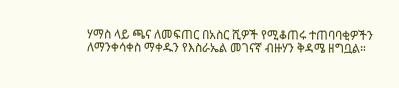ሃማስ ላይ ጫና ለመፍጠር በአስር ሺዎች የሚቆጠሩ ተጠባባቂዎችን ለማንቀሳቀስ ማቀዱን የእስራኤል መገናኛ ብዙሃን ቅዳሜ ዘግቧል።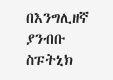በእንግሊዘኛ ያንብቡ
ስፑትኒክ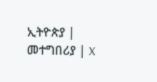ኢትዮጵያ | መተግበሪያ | X